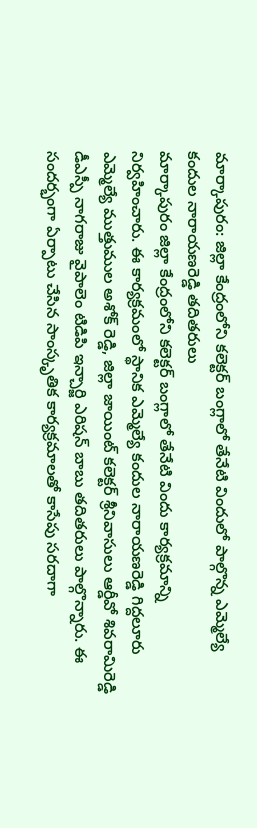మార్కాపురం: జిల్లా కేంద్రంలోని కలెక్టర్ బంగ్లాలో తేనేటి విందులో పాల్గొన్న ఎమ్మెల్యే కందుల నారాయణరెడ్డి తదితరులు
మార్కాపురం జిల్లా కేంద్రంలోని కలెక్టర్ బంగ్లాలో తేనేటి విందు కార్యక్రమాన్ని నిర్వహించారు. ఈ కార్యక్రమంలో స్థానిక ఎమ్మెల్యే కందుల నారాయణరెడ్డి గిద్దలూరు ఎమ్మెల్యే ముత్తుముల అశోక్ రెడ్డి, జిల్లా జాయింట్ కలెక్టర్ శ్రీనివాసులు ఆర్డీవో శివరామిరెడ్డి డీఎస్పీ నాగరాజు వైపాలెం టిడిపి ఇన్చార్జి ఎరిషన్ బాబు తదితరులు పాల్గొన్నారు. ఈ సందర్భంగా ఏర్పాటు చేసిన సాంస్కృతిక కార్యక్రమాలతో కాసేపు సరదాగా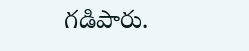గడిపారు.